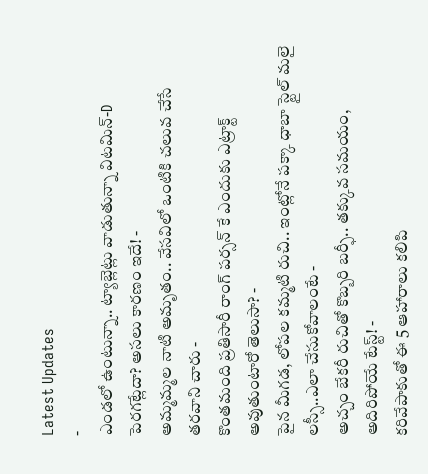Latest Updates
-
ఎండలో ఉంటున్నా.. ట్యాబ్లెట్లు వాడుతున్నా విటమిన్-D పెరగట్లేదా? అసలు కారణం ఇదే! -
అమ్మమ్మల నాటి అమృతం.. వేసవిలో ఒంటికి చలువ చేసే తరవాని చారు -
కొంతమంది ప్రతిసారీ రాంగ్ పర్సన్ కే ఎందుకు ఎట్రాక్ట్ అవుతుంటారో తెలుసా? -
పైన మీగడ, లోపల కమ్మటి రుచి.. ఇంట్లోనే పక్కా ధాబా స్టైల్ మలై లస్సీ..ఎలా చేసుకోవాలంటే -
అచ్చం బేకరీ రుచితో కొబ్బరి బర్ఫీ.. తక్కువ సమయం, అదిరిపోయే టేస్ట్! -
కరివేపాకుతో ఈ 5 ఆహారాలు కలిపి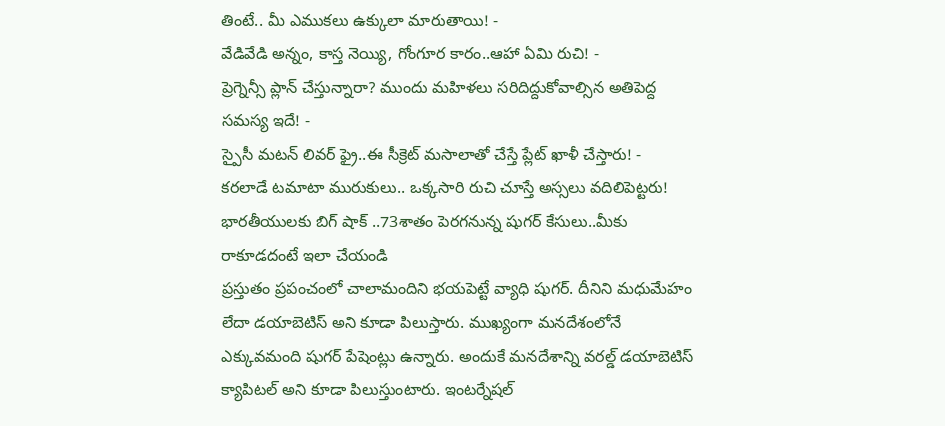తింటే.. మీ ఎముకలు ఉక్కులా మారుతాయి! -
వేడివేడి అన్నం, కాస్త నెయ్యి, గోంగూర కారం..ఆహా ఏమి రుచి! -
ప్రెగ్నెన్సీ ప్లాన్ చేస్తున్నారా? ముందు మహిళలు సరిదిద్దుకోవాల్సిన అతిపెద్ద సమస్య ఇదే! -
స్పైసీ మటన్ లివర్ ఫ్రై..ఈ సీక్రెట్ మసాలాతో చేస్తే ప్లేట్ ఖాళీ చేస్తారు! -
కరలాడే టమాటా మురుకులు.. ఒక్కసారి రుచి చూస్తే అస్సలు వదిలిపెట్టరు!
భారతీయులకు బిగ్ షాక్ ..73శాతం పెరగనున్న షుగర్ కేసులు..మీకు రాకూడదంటే ఇలా చేయండి
ప్రస్తుతం ప్రపంచంలో చాలామందిని భయపెట్టే వ్యాధి షుగర్. దీనిని మధుమేహం లేదా డయాబెటిస్ అని కూడా పిలుస్తారు. ముఖ్యంగా మనదేశంలోనే ఎక్కువమంది షుగర్ పేషెంట్లు ఉన్నారు. అందుకే మనదేశాన్ని వరల్డ్ డయాబెటిస్ క్యాపిటల్ అని కూడా పిలుస్తుంటారు. ఇంటర్నేషల్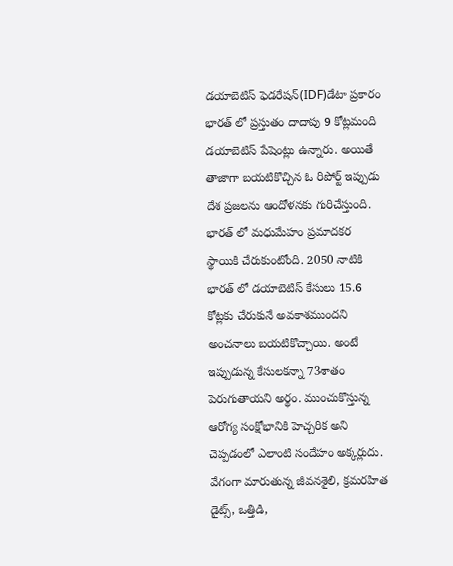డయాబెటిస్ ఫెడరేషన్(IDF)డేటా ప్రకారం భారత్ లో ప్రస్తుతం దాదాపు 9 కోట్లమంది డయాబెటిస్ పేషెంట్లు ఉన్నారు. అయితే తాజాగా బయటికొచ్చిన ఓ రిపోర్ట్ ఇప్పుడు దేశ ప్రజలను ఆందోళనకు గురిచేస్తుంది.
భారత్ లో మధుమేహం ప్రమాదకర స్థాయికి చేరుకుంటోంది. 2050 నాటికి భారత్ లో డయాబెటిస్ కేసులు 15.6 కోట్లకు చేరుకునే అవకాశముందని అంచనాలు బయటికొచ్చాయి. అంటే ఇప్పుడున్న కేసులకన్నా 73శాతం పెరుగుతాయని అర్థం. ముంచుకొస్తున్న ఆరోగ్య సంక్షోభానికి హెచ్చరిక అని చెప్పడంలో ఎలాంటి సందేహం అక్కర్లుదు. వేగంగా మారుతున్న జీవనశైలి, క్రమరహిత డైట్స్, ఒత్తిడి,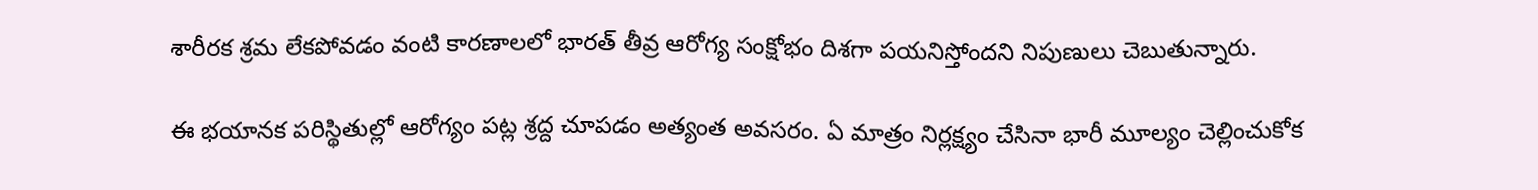శారీరక శ్రమ లేకపోవడం వంటి కారణాలలో భారత్ తీవ్ర ఆరోగ్య సంక్షోభం దిశగా పయనిస్తోందని నిపుణులు చెబుతున్నారు.

ఈ భయానక పరిస్థితుల్లో ఆరోగ్యం పట్ల శ్రద్ద చూపడం అత్యంత అవసరం. ఏ మాత్రం నిర్లక్ష్యం చేసినా భారీ మూల్యం చెల్లించుకోక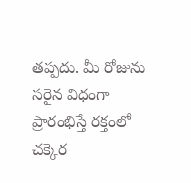తప్పదు. మీ రోజును సరైన విధంగా ప్రారంభిస్తే రక్తంలో చక్కెర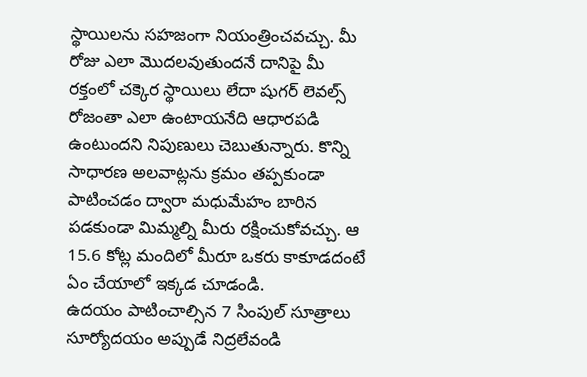స్థాయిలను సహజంగా నియంత్రించవచ్చు. మీ రోజు ఎలా మొదలవుతుందనే దానిపై మీ రక్తంలో చక్కెర స్థాయిలు లేదా షుగర్ లెవల్స్ రోజంతా ఎలా ఉంటాయనేది ఆధారపడి ఉంటుందని నిపుణులు చెబుతున్నారు. కొన్ని సాధారణ అలవాట్లను క్రమం తప్పకుండా పాటించడం ద్వారా మధుమేహం బారిన పడకుండా మిమ్మల్ని మీరు రక్షించుకోవచ్చు. ఆ 15.6 కోట్ల మందిలో మీరూ ఒకరు కాకూడదంటే ఏం చేయాలో ఇక్కడ చూడండి.
ఉదయం పాటించాల్సిన 7 సింపుల్ సూత్రాలు
సూర్యోదయం అప్పుడే నిద్రలేవండి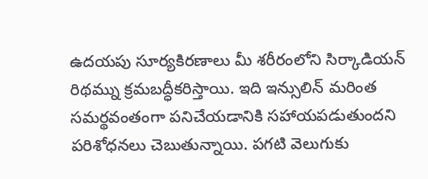ఉదయపు సూర్యకిరణాలు మీ శరీరంలోని సిర్కాడియన్ రిథమ్ను క్రమబద్ధీకరిస్తాయి. ఇది ఇన్సులిన్ మరింత సమర్థవంతంగా పనిచేయడానికి సహాయపడుతుందని పరిశోధనలు చెబుతున్నాయి. పగటి వెలుగుకు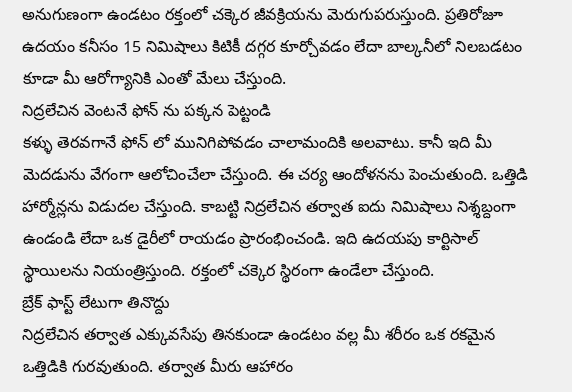అనుగుణంగా ఉండటం రక్తంలో చక్కెర జీవక్రియను మెరుగుపరుస్తుంది. ప్రతిరోజూ ఉదయం కనీసం 15 నిమిషాలు కిటికీ దగ్గర కూర్చోవడం లేదా బాల్కనీలో నిలబడటం కూడా మీ ఆరోగ్యానికి ఎంతో మేలు చేస్తుంది.
నిద్రలేచిన వెంటనే ఫోన్ ను పక్కన పెట్టండి
కళ్ళు తెరవగానే ఫోన్ లో మునిగిపోవడం చాలామందికి అలవాటు. కానీ ఇది మీ మెదడును వేగంగా ఆలోచించేలా చేస్తుంది. ఈ చర్య ఆందోళనను పెంచుతుంది. ఒత్తిడి హార్మోన్లను విడుదల చేస్తుంది. కాబట్టి నిద్రలేచిన తర్వాత ఐదు నిమిషాలు నిశ్శబ్దంగా ఉండండి లేదా ఒక డైరీలో రాయడం ప్రారంభించండి. ఇది ఉదయపు కార్టిసాల్ స్థాయిలను నియంత్రిస్తుంది. రక్తంలో చక్కెర స్థిరంగా ఉండేలా చేస్తుంది.
బ్రేక్ ఫాస్ట్ లేటుగా తినొద్దు
నిద్రలేచిన తర్వాత ఎక్కువసేపు తినకుండా ఉండటం వల్ల మీ శరీరం ఒక రకమైన ఒత్తిడికి గురవుతుంది. తర్వాత మీరు ఆహారం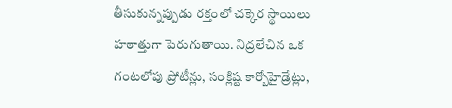తీసుకున్నప్పుడు రక్తంలో చక్కెర స్థాయిలు హఠాత్తుగా పెరుగుతాయి. నిద్రలేచిన ఒక గంటలోపు ప్రోటీన్లు, సంక్లిష్ట కార్బోహైడ్రేట్లు,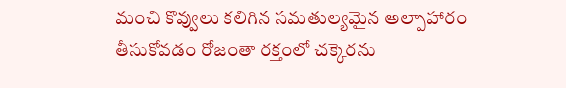మంచి కొవ్వులు కలిగిన సమతుల్యమైన అల్పాహారం తీసుకోవడం రోజంతా రక్తంలో చక్కెరను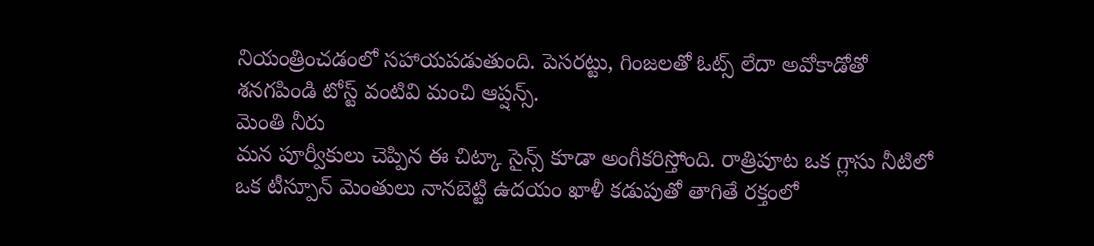నియంత్రించడంలో సహాయపడుతుంది. పెసరట్టు, గింజలతో ఓట్స్ లేదా అవోకాడోతో శనగపిండి టోస్ట్ వంటివి మంచి ఆప్షన్స్.
మెంతి నీరు
మన పూర్వీకులు చెప్పిన ఈ చిట్కా సైన్స్ కూడా అంగీకరిస్తోంది. రాత్రిపూట ఒక గ్లాసు నీటిలో ఒక టీస్పూన్ మెంతులు నానబెట్టి ఉదయం ఖాళీ కడుపుతో తాగితే రక్తంలో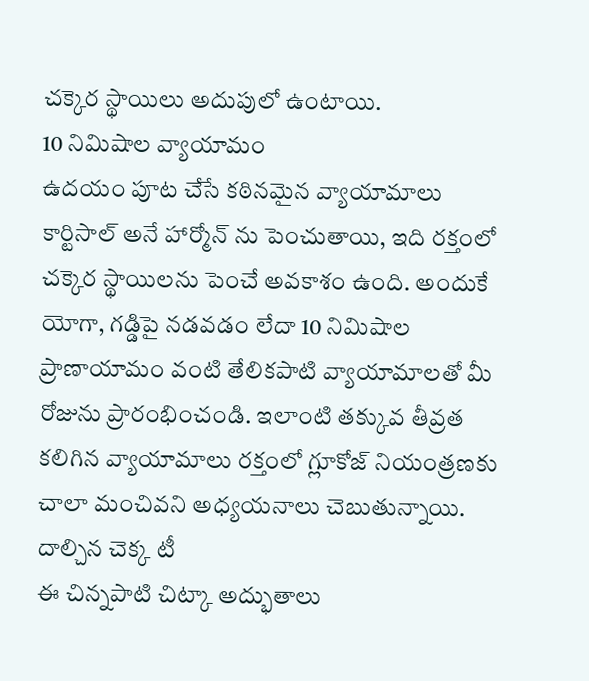చక్కెర స్థాయిలు అదుపులో ఉంటాయి.
10 నిమిషాల వ్యాయామం
ఉదయం పూట చేసే కఠినమైన వ్యాయామాలు కార్టిసాల్ అనే హార్మోన్ ను పెంచుతాయి, ఇది రక్తంలో చక్కెర స్థాయిలను పెంచే అవకాశం ఉంది. అందుకే యోగా, గడ్డిపై నడవడం లేదా 10 నిమిషాల ప్రాణాయామం వంటి తేలికపాటి వ్యాయామాలతో మీ రోజును ప్రారంభించండి. ఇలాంటి తక్కువ తీవ్రత కలిగిన వ్యాయామాలు రక్తంలో గ్లూకోజ్ నియంత్రణకు చాలా మంచివని అధ్యయనాలు చెబుతున్నాయి.
దాల్చిన చెక్క టీ
ఈ చిన్నపాటి చిట్కా అద్భుతాలు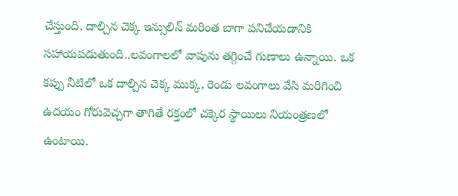చేస్తుంది. దాల్చిన చెక్క ఇన్సులిన్ మరింత బాగా పనిచేయడానికి సహాయపడుతుంది..లవంగాలలో వాపును తగ్గించే గుణాలు ఉన్నాయి. ఒక కప్పు నీటిలో ఒక దాల్చిన చెక్క ముక్క, రెండు లవంగాలు వేసి మరిగించి ఉదయం గోరువెచ్చగా తాగితే రక్తంలో చక్కెర స్థాయిలు నియంత్రణలో ఉంటాయి.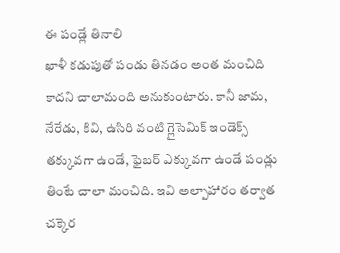ఈ పండ్లే తినాలి
ఖాళీ కడుపుతో పండు తినడం అంత మంచిది కాదని చాలామంది అనుకుంటారు. కానీ జామ, నేరేడు, కివి, ఉసిరి వంటి గ్లైసెమిక్ ఇండెక్స్ తక్కువగా ఉండే, ఫైబర్ ఎక్కువగా ఉండే పండ్లు తింటే చాలా మంచిది. ఇవి అల్పాహారం తర్వాత చక్కెర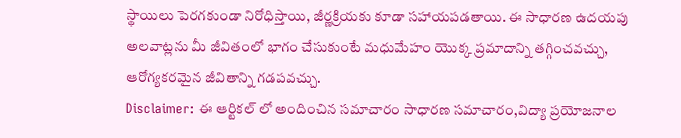స్థాయిలు పెరగకుండా నిరోధిస్తాయి, జీర్ణక్రియకు కూడా సహాయపడతాయి. ఈ సాధారణ ఉదయపు అలవాట్లను మీ జీవితంలో భాగం చేసుకుంటే మధుమేహం యొక్క ప్రమాదాన్ని తగ్గించవచ్చు, ఆరోగ్యకరమైన జీవితాన్ని గడపవచ్చు.
Disclaimer: ఈ ఆర్టికల్ లో అందించిన సమాచారం సాధారణ సమాచారం,విద్యా ప్రయోజనాల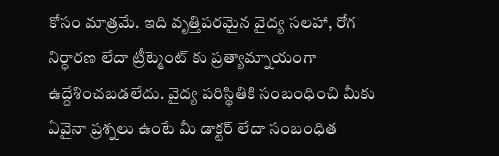కోసం మాత్రమే. ఇది వృత్తిపరమైన వైద్య సలహా, రోగ నిర్ధారణ లేదా ట్రీట్మెంట్ కు ప్రత్యామ్నాయంగా ఉద్దేశించబడలేదు. వైద్య పరిస్థితికి సంబంధించి మీకు ఏవైనా ప్రశ్నలు ఉంటే మీ డాక్టర్ లేదా సంబంధిత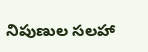నిపుణుల సలహా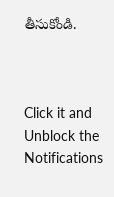తీసుకోండి.



Click it and Unblock the Notifications